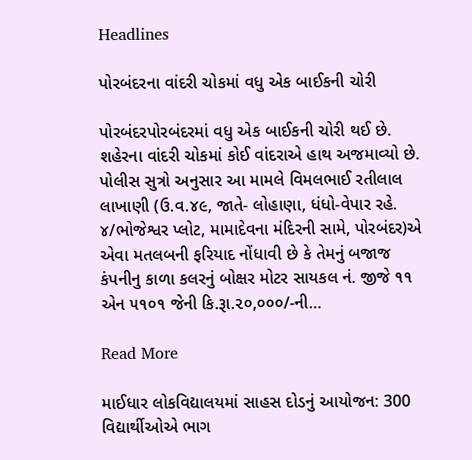Headlines

પોરબંદરના વાંદરી ચોકમાં વધુ એક બાઈકની ચોરી

પોરબંદરપોરબંદરમાં વધુ એક બાઈકની ચોરી થઈ છે. શહેરના વાંદરી ચોકમાં કોઈ વાંદરાએ હાથ અજમાવ્યો છે. પોલીસ સુત્રો અનુસાર આ મામલે વિમલભાઈ રતીલાલ લાખાણી (ઉ.વ.૪૯, જાતે- લોહાણા, ધંધો-વેપાર રહે. ૪/ભોજેશ્વર પ્લોટ, મામાદેવના મંદિરની સામે, પોરબંદર)એ એવા મતલબની ફરિયાદ નોંધાવી છે કે તેમનું બજાજ કંપનીનુ કાળા કલરનું બોક્ષર મોટર સાયકલ નં. જીજે ૧૧ એન ૫૧૦૧ જેની કિ.રૂા.૨૦,૦૦૦/-ની…

Read More

માઈધાર લોકવિદ્યાલયમાં સાહસ દોડનું આયોજન: 300 વિદ્યાર્થીઓએ ભાગ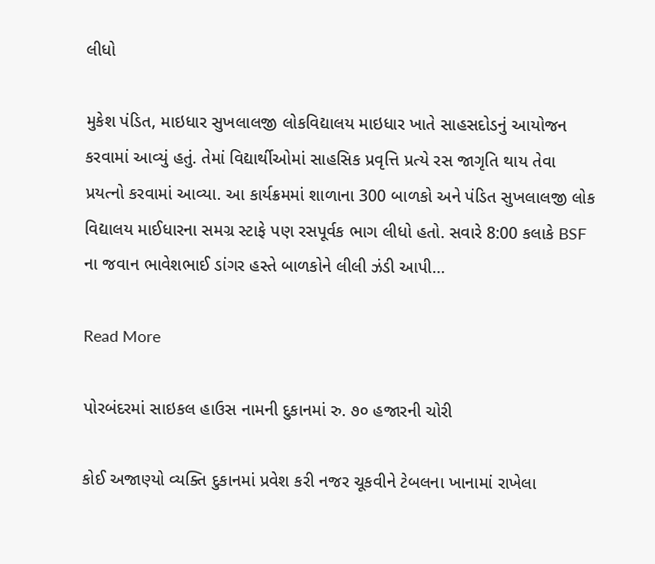લીધો

મુકેશ પંડિત, માઇધાર સુખલાલજી લોકવિદ્યાલય માઇધાર ખાતે સાહસદોડનું આયોજન કરવામાં આવ્યું હતું. તેમાં વિદ્યાર્થીઓમાં સાહસિક પ્રવૃત્તિ પ્રત્યે રસ જાગૃતિ થાય તેવા પ્રયત્નો કરવામાં આવ્યા. આ કાર્યક્રમમાં શાળાના 300 બાળકો અને પંડિત સુખલાલજી લોક વિદ્યાલય માઈધારના સમગ્ર સ્ટાફે પણ રસપૂર્વક ભાગ લીધો હતો. સવારે 8:00 કલાકે BSF ના જવાન ભાવેશભાઈ ડાંગર હસ્તે બાળકોને લીલી ઝંડી આપી…

Read More

પોરબંદરમાં સાઇકલ હાઉસ નામની દુકાનમાં રુ. ૭૦ હજારની ચોરી

કોઈ અજાણ્યો વ્યક્તિ દુકાનમાં પ્રવેશ કરી નજર ચૂકવીને ટેબલના ખાનામાં રાખેલા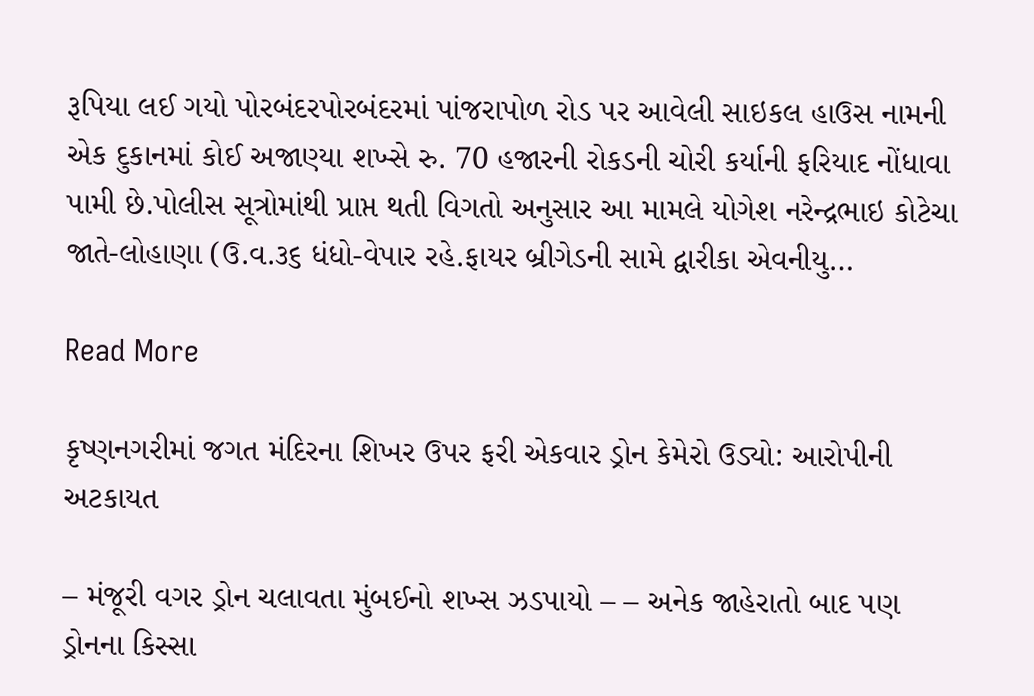રૂપિયા લઈ ગયો પોરબંદરપોરબંદરમાં પાંજરાપોળ રોડ પર આવેલી સાઇકલ હાઉસ નામની એક દુકાનમાં કોઈ અજાણ્યા શખ્સે રુ. 70 હજારની રોકડની ચોરી કર્યાની ફરિયાદ નોંધાવા પામી છે.પોલીસ સૂત્રોમાંથી પ્રાપ્ત થતી વિગતો અનુસાર આ મામલે યોગેશ નરેન્દ્રભાઇ કોટેચા જાતે-લોહાણા (ઉ.વ.૩૬ ધંધો-વેપાર રહે.ફાયર બ્રીગેડની સામે દ્વારીકા એવનીયુ…

Read More

કૃષ્ણનગરીમાં જગત મંદિરના શિખર ઉપર ફરી એકવાર ડ્રોન કેમેરો ઉડ્યો: આરોપીની અટકાયત

– મંજૂરી વગર ડ્રોન ચલાવતા મુંબઈનો શખ્સ ઝડપાયો – – અનેક જાહેરાતો બાદ પણ ડ્રોનના કિસ્સા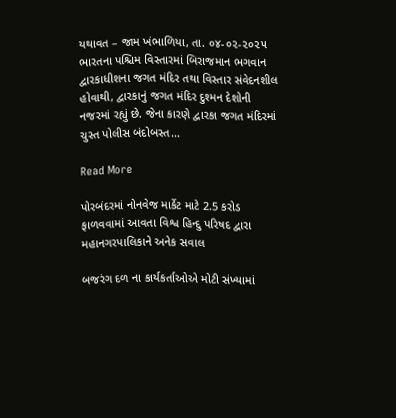યથાવત – જામ ખંભાળિયા, તા. ૦૪-૦૨-૨૦૨૫            ભારતના પશ્ચિમ વિસ્તારમાં બિરાજમાન ભગવાન દ્વારકાધીશના જગત મંદિર તથા વિસ્તાર સંવેદનશીલ હોવાથી, દ્વારકાનું જગત મંદિર દુશ્મન દેશોની નજરમાં રહ્યું છે. જેના કારણે દ્વારકા જગત મંદિરમાં ચુસ્ત પોલીસ બંદોબસ્ત…

Read More

પોરબંદરમાં નોનવેજ માર્કેટ માટે 2.5 કરોડ ફાળવવામાં આવતા વિશ્વ હિન્દુ પરિષદ દ્વારા મહાનગરપાલિકાને અનેક સવાલ

બજરંગ દળ ના કાર્યકર્તાઓએ મોટી સંખ્યામાં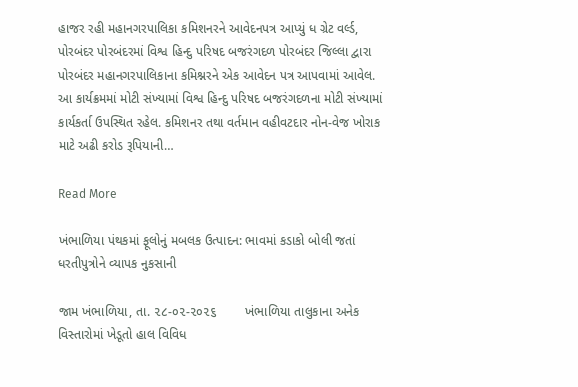હાજર રહી મહાનગરપાલિકા કમિશનરને આવેદનપત્ર આપ્યું ધ ગ્રેટ વર્લ્ડ, પોરબંદર પોરબંદરમાં વિશ્વ હિન્દુ પરિષદ બજરંગદળ પોરબંદર જિલ્લા દ્વારા પોરબંદર મહાનગરપાલિકાના કમિશ્નરને એક આવેદન પત્ર આપવામાં આવેલ. આ કાર્યક્રમમાં મોટી સંખ્યામાં વિશ્વ હિન્દુ પરિષદ બજરંગદળના મોટી સંખ્યામાં કાર્યકર્તા ઉપસ્થિત રહેલ. કમિશનર તથા વર્તમાન વહીવટદાર નોન-વેજ ખોરાક માટે અઢી કરોડ રૂપિયાની…

Read More

ખંભાળિયા પંથકમાં ફૂલોનું મબલક ઉત્પાદન: ભાવમાં કડાકો બોલી જતાં ધરતીપુત્રોને વ્યાપક નુકસાની

જામ ખંભાળિયા, તા. ૨૮-૦૨-૨૦૨૬        ખંભાળિયા તાલુકાના અનેક વિસ્તારોમાં ખેડૂતો હાલ વિવિધ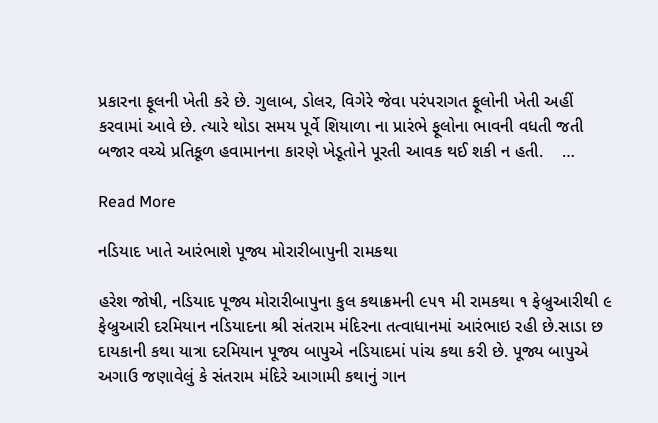પ્રકારના ફૂલની ખેતી કરે છે. ગુલાબ, ડોલર, વિગેરે જેવા પરંપરાગત ફૂલોની ખેતી અહીં કરવામાં આવે છે. ત્યારે થોડા સમય પૂર્વે શિયાળા ના પ્રારંભે ફૂલોના ભાવની વધતી જતી બજાર વચ્ચે પ્રતિકૂળ હવામાનના કારણે ખેડૂતોને પૂરતી આવક થઈ શકી ન હતી.    …

Read More

નડિયાદ ખાતે આરંભાશે પૂજ્ય મોરારીબાપુની રામકથા

હરેશ જોષી, નડિયાદ પૂજ્ય મોરારીબાપુના કુલ કથાક્રમની ૯૫૧ મી રામકથા ૧ ફેબ્રુઆરીથી ૯ ફેબ્રુઆરી દરમિયાન નડિયાદના શ્રી સંતરામ મંદિરના તત્વાધાનમાં આરંભાઇ રહી છે.સાડા છ દાયકાની કથા યાત્રા દરમિયાન પૂજ્ય બાપુએ નડિયાદમાં પાંચ કથા કરી છે. પૂજ્ય બાપુએ અગાઉ જણાવેલું કે સંતરામ મંદિરે આગામી કથાનું ગાન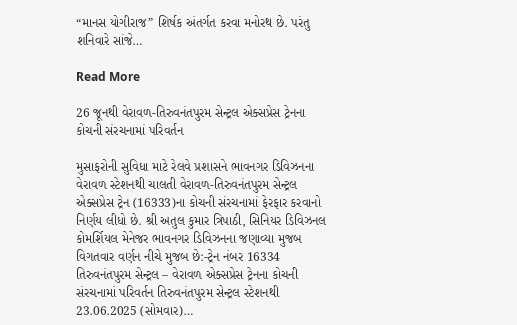“માનસ યોગીરાજ” શિર્ષક અંતર્ગત કરવા મનોરથ છે. પરંતુ શનિવારે સાંજે…

Read More

26 જૂનથી વેરાવળ-તિરુવનંતપુરમ સેન્ટ્રલ એક્સપ્રેસ ટ્રેનના કોચની સંરચનામાં પરિવર્તન

મુસાફરોની સુવિધા માટે રેલવે પ્રશાસને ભાવનગર ડિવિઝનના વેરાવળ સ્ટેશનથી ચાલતી વેરાવળ-તિરુવનંતપુરમ સેન્ટ્રલ એક્સપ્રેસ ટ્રેન (16333)ના કોચની સંરચનામાં ફેરફાર કરવાનો નિર્ણય લીધો છે. શ્રી અતુલ કુમાર ત્રિપાઠી, સિનિયર ડિવિઝનલ કોમર્શિયલ મેનેજર ભાવનગર ડિવિઝનના જણાવ્યા મુજબ વિગતવાર વર્ણન નીચે મુજબ છે:-ટ્રેન નંબર 16334 તિરુવનંતપુરમ સેન્ટ્રલ – વેરાવળ એક્સપ્રેસ ટ્રેનના કોચની સંરચનામાં પરિવર્તન તિરુવનંતપુરમ સેન્ટ્રલ સ્ટેશનથી 23.06.2025 (સોમવાર)…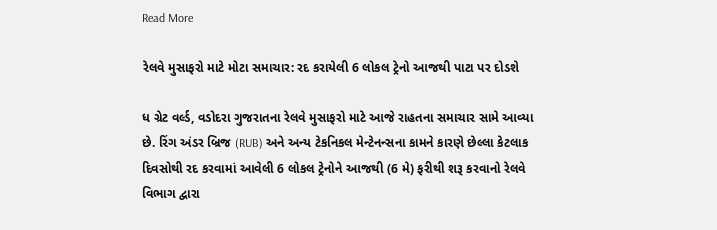Read More

રેલવે મુસાફરો માટે મોટા સમાચાર: રદ કરાયેલી 6 લોકલ ટ્રેનો આજથી પાટા પર દોડશે

ધ ગ્રેટ વર્લ્ડ, વડોદરા ગુજરાતના રેલવે મુસાફરો માટે આજે રાહતના સમાચાર સામે આવ્યા છે. રિંગ અંડર બ્રિજ (RUB) અને અન્ય ટેકનિકલ મેન્ટેનન્સના કામને કારણે છેલ્લા કેટલાક દિવસોથી રદ કરવામાં આવેલી 6 લોકલ ટ્રેનોને આજથી (6 મે) ફરીથી શરૂ કરવાનો રેલવે વિભાગ દ્વારા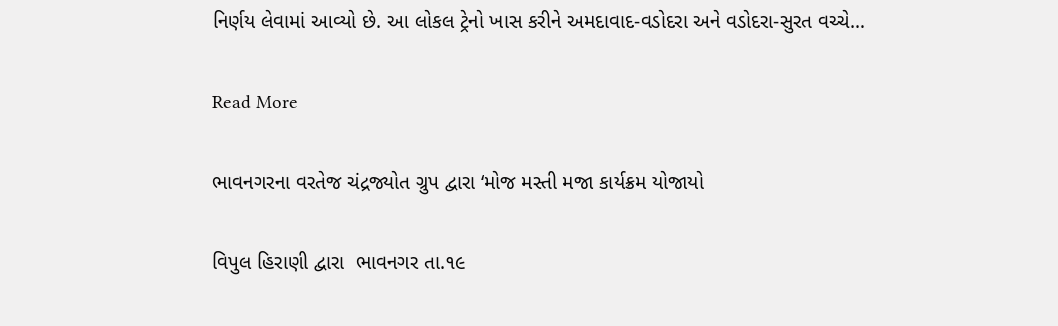નિર્ણય લેવામાં આવ્યો છે. આ લોકલ ટ્રેનો ખાસ કરીને અમદાવાદ-વડોદરા અને વડોદરા-સુરત વચ્ચે…

Read More

ભાવનગરના વરતેજ ચંદ્રજ્યોત ગ્રુપ દ્વારા ‘મોજ મસ્તી મજા કાર્યક્રમ યોજાયો

વિપુલ હિરાણી દ્વારા  ભાવનગર તા.૧૯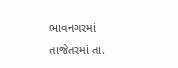ભાવનગરમાં તાજેતરમાં તા.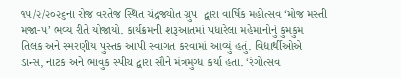૧૫/૨/૨૦૨૬ના રોજ વરતેજ સ્થિત ચંદ્રજ્યોત ગ્રુપ  દ્વારા વાર્ષિક મહોત્સવ ‘મોજ મસ્તી મજા-૫’ ભવ્ય રીતે યોજાયો. કાર્યક્રમની શરૂઆતમાં પધારેલા મહેમાનોનું કુમકુમ તિલક અને સ્મરણીય પુસ્તક આપી સ્વાગત કરવામાં આવ્યું હતું. વિદ્યાર્થીઓએ ડાન્સ, નાટક અને ભાવુક સ્પીચ દ્વારા સૌને મંત્રમુગ્ધ કર્યા હતા. ‘રંગોત્સવ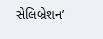સેલિબ્રેશન’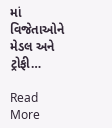માં વિજેતાઓને મેડલ અને ટ્રોફી…

Read More